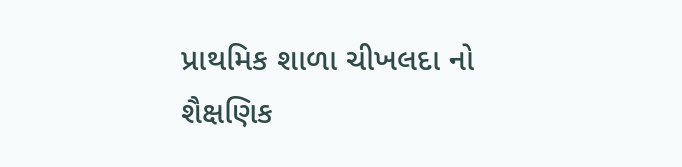પ્રાથમિક શાળા ચીખલદા નો શૈક્ષણિક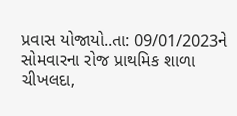પ્રવાસ યોજાયો..તા: 09/01/2023ને સોમવારના રોજ પ્રાથમિક શાળા ચીખલદા,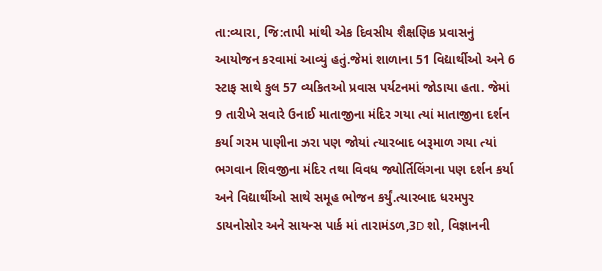તા:વ્યારા, જિ:તાપી માંથી એક દિવસીય શૈક્ષણિક પ્રવાસનું આયોજન કરવામાં આવ્યું હતું.જેમાં શાળાના 51 વિદ્યાર્થીઓ અને 6 સ્ટાફ સાથે કુલ 57 વ્યકિતઓ પ્રવાસ પર્યટનમાં જોડાયા હતા. જેમાં 9 તારીખે સવારે ઉનાઈ માતાજીના મંદિર ગયા ત્યાં માતાજીના દર્શન કર્યા ગરમ પાણીના ઝરા પણ જોયાં ત્યારબાદ બરૂમાળ ગયા ત્યાં ભગવાન શિવજીના મંદિર તથા વિવધ જ્યોર્તિલિંગના પણ દર્શન કર્યા અને વિદ્યાર્થીઓ સાથે સમૂહ ભોજન કર્યું.ત્યારબાદ ધરમપુર ડાયનોસોર અને સાયન્સ પાર્ક માં તારામંડળ,3D શો, વિજ્ઞાનની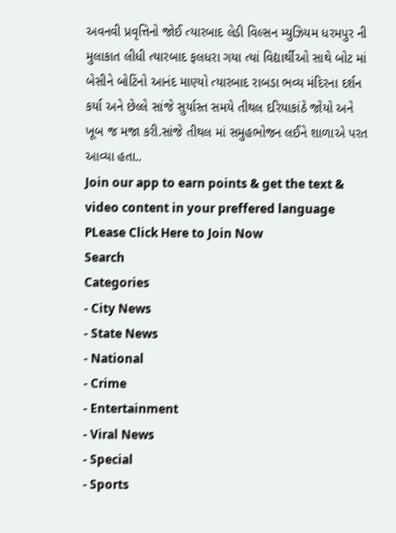અવનવી પ્રવૃત્તિનો જોઈ ત્યારબાદ લેડી વિલ્સન મ્યુઝિયમ ધરમપુર ની મુલાકાત લીધી ત્યારબાદ ફલધરા ગયા ત્યાં વિદ્યાર્થીઓ સાથે બોટ માં બેસીને બોટિંનો આનંદ માણ્યો ત્યારબાદ રાબડા ભવ્ય મંદિરના દર્શન કર્યા અને છેલ્લે સાંજે સુર્યાસ્ત સમયે તીથલ દરિયાકાંઠે જોયો અને ખૂબ જ મજા કરી.સાંજે તીથલ માં સમુહભોજન લઈને શાળાએ પરત આવ્યા હતા..
Join our app to earn points & get the text & video content in your preffered language
PLease Click Here to Join Now
Search
Categories
- City News
- State News
- National
- Crime
- Entertainment
- Viral News
- Special
- Sports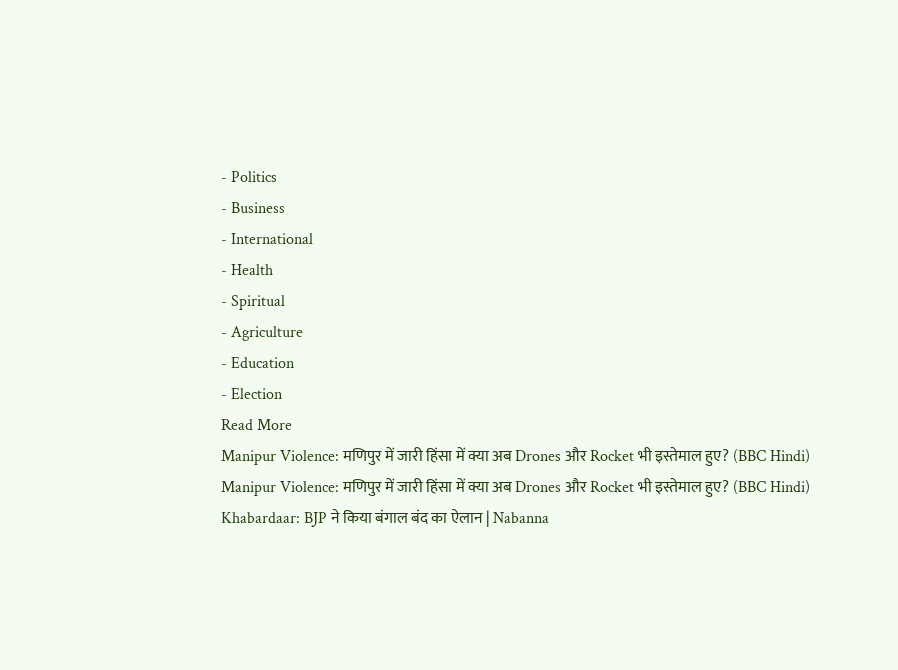- Politics
- Business
- International
- Health
- Spiritual
- Agriculture
- Education
- Election
Read More
Manipur Violence: मणिपुर में जारी हिंसा में क्या अब Drones और Rocket भी इस्तेमाल हुए? (BBC Hindi)
Manipur Violence: मणिपुर में जारी हिंसा में क्या अब Drones और Rocket भी इस्तेमाल हुए? (BBC Hindi)
Khabardaar: BJP ने किया बंगाल बंद का ऐलान | Nabanna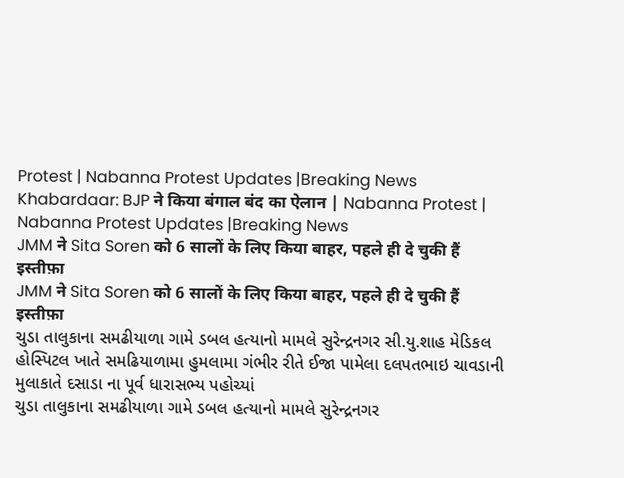Protest | Nabanna Protest Updates |Breaking News
Khabardaar: BJP ने किया बंगाल बंद का ऐलान | Nabanna Protest | Nabanna Protest Updates |Breaking News
JMM ने Sita Soren को 6 सालों के लिए किया बाहर, पहले ही दे चुकी हैं इस्तीफ़ा
JMM ने Sita Soren को 6 सालों के लिए किया बाहर, पहले ही दे चुकी हैं इस्तीफ़ा
ચુડા તાલુકાના સમઢીયાળા ગામે ડબલ હત્યાનો મામલે સુરેન્દ્રનગર સી.યુ.શાહ મેડિકલ હોસ્પિટલ ખાતે સમઢિયાળામા હુમલામા ગંભીર રીતે ઈજા પામેલા દલપતભાઇ ચાવડાની મુલાકાતે દસાડા ના પૂર્વ ધારાસભ્ય પહોચ્યાં
ચુડા તાલુકાના સમઢીયાળા ગામે ડબલ હત્યાનો મામલે સુરેન્દ્રનગર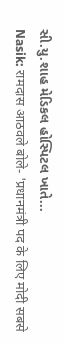સી.યુ.શાહ મેડિકલ હોસ્પિટલ ખાતે...
Nasik: रामदास आठवले बोले- 'प्रधानमंत्री पद के लिए मोदी सबसे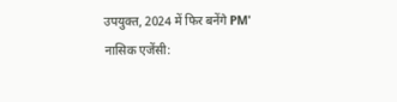उपयुक्त, 2024 में फिर बनेंगे PM'
नासिक एजेंसी: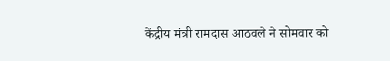केंद्रीय मंत्री रामदास आठवले ने सोमवार को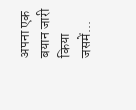अपना एक बयान जारी किया जसमें...